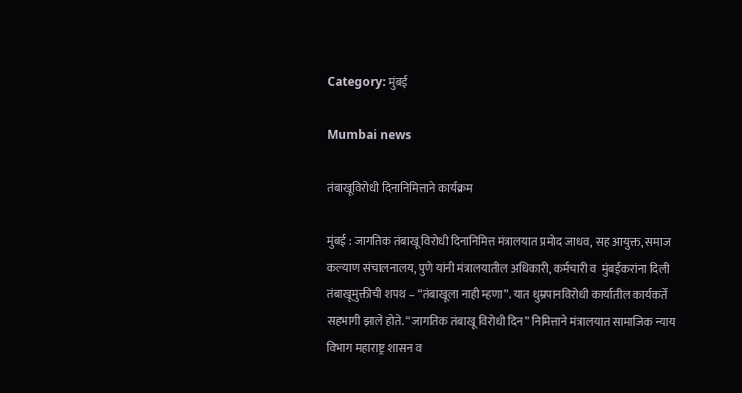Category: मुंबई

Mumbai news

तंबाखूविरोधी दिनानिमित्ताने कार्यक्रम

मुंबई : जागतिक तंबाखू विरोधी दिनानिमित्त मंत्रालयात प्रमोद जाधव, सह आयुक्त, समाज कल्याण संचालनालय, पुणे यांनी मंत्रालयातील अधिकारी, कर्मचारी व  मुंबईकरांना दिली तंबाखूमुक्तीची शपथ – “तंबाखूला नाही म्हणा”. यात धुम्रपानविरोधी कार्यातील कार्यकर्ते सहभागी झाले होते. “जागतिक तंबाखू विरोधी दिन” निमित्ताने मंत्रालयात सामाजिक न्याय विभाग महाराष्ट्र शासन व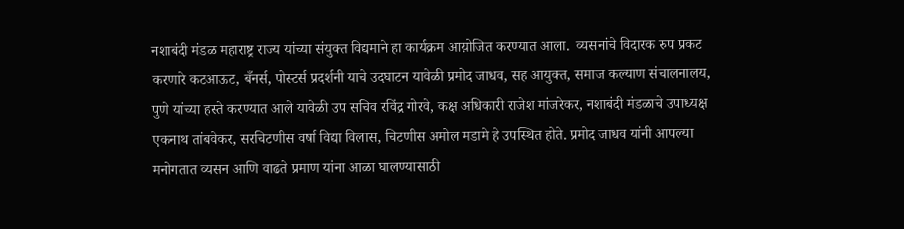नशाबंदी मंडळ महाराष्ट्र राज्य यांच्या संयुक्त विद्यमाने हा कार्यक्रम आय़ोजित करण्यात आला.  व्यसनांचे विदारक रुप प्रकट करणारे कटआऊट, बँनर्स, पोस्टर्स प्रदर्शनी याचे उदघाटन यावेळी प्रमोद जाधव, सह आयुक्त, समाज कल्याण संचालनालय, पुणे यांच्या हस्ते करण्यात आले यावेळी उप सचिव रविंद्र गोरवे, कक्ष अधिकारी राजेश मांजरेकर, नशाबंदी मंडळाचे उपाध्यक्ष एकनाथ तांबवेकर, सरचिटणीस वर्षा विद्या विलास, चिटणीस अमोल मडामे हे उपस्थित होते. प्रमोद जाधव यांनी आपल्या मनोगतात व्यसन आणि वाढते प्रमाण यांना आळा घालण्यासाठी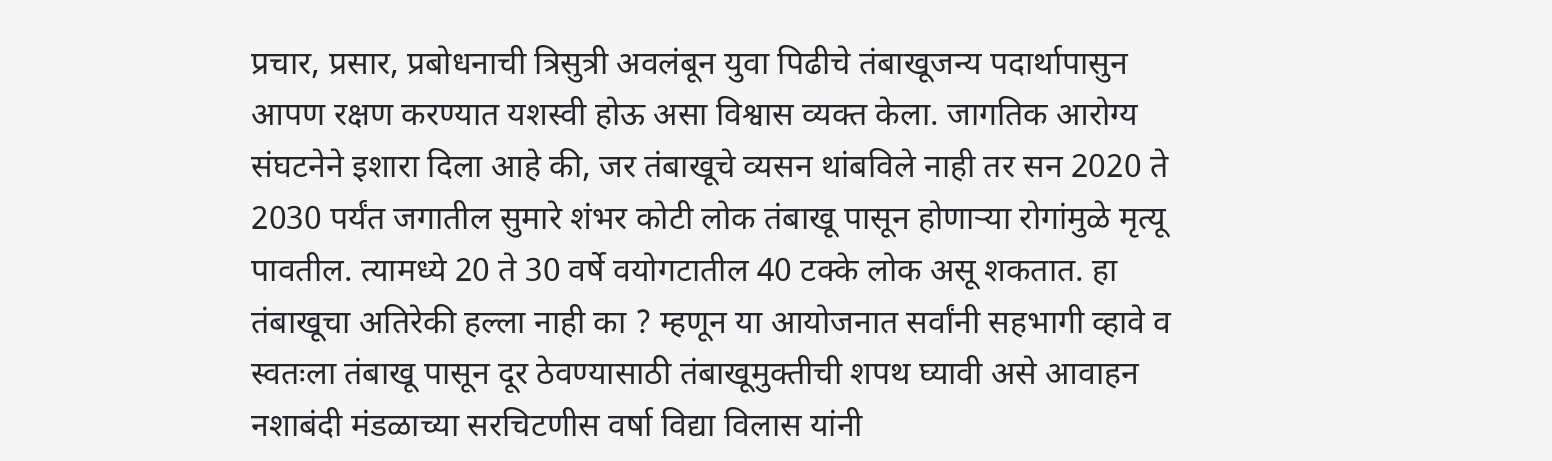प्रचार, प्रसार, प्रबोधनाची त्रिसुत्री अवलंबून युवा पिढीचे तंबाखूजन्य पदार्थापासुन आपण रक्षण करण्यात यशस्वी होऊ असा विश्वास व्यक्त केला. जागतिक आरोग्य संघटनेने इशारा दिला आहे की, जर तंबाखूचे व्यसन थांबविले नाही तर सन 2020 ते 2030 पर्यंत जगातील सुमारे शंभर कोटी लोक तंबाखू पासून होणाऱ्या रोगांमुळे मृत्यू पावतील. त्यामध्ये 20 ते 30 वर्षे वयोगटातील 40 टक्के लोक असू शकतात. हा तंबाखूचा अतिरेकी हल्ला नाही का ? म्हणून या आयोजनात सर्वांनी सहभागी व्हावे व स्वतःला तंबाखू पासून दूर ठेवण्यासाठी तंबाखूमुक्तीची शपथ घ्यावी असे आवाहन नशाबंदी मंडळाच्या सरचिटणीस वर्षा विद्या विलास यांनी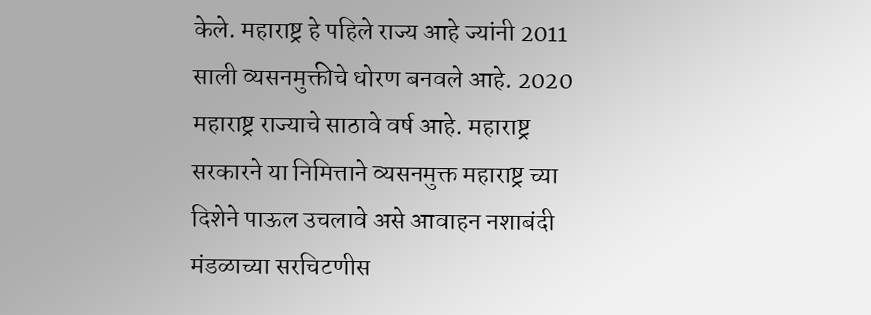केले. महाराष्ट्र हे पहिले राज्य आहे ज्यांनी 2011 साली व्यसनमुक्तीचे धोरण बनवले आहे. 2020 महाराष्ट्र राज्याचे साठावे वर्ष आहे. महाराष्ट्र सरकारने या निमित्ताने व्यसनमुक्त महाराष्ट्र च्या दिशेने पाऊल उचलावे असे आवाहन नशाबंदी मंडळाच्या सरचिटणीस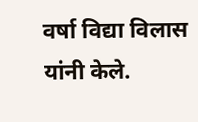वर्षा विद्या विलास यांनी केले.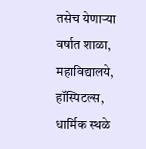तसेच येणाऱ्या वर्षात शाळा, महाविद्यालये, हॉस्पिटल्स, धार्मिक स्थळे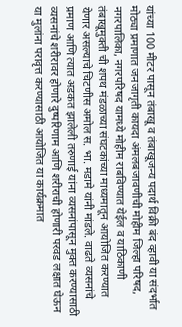यांच्या 100 मीटर पासून तंबाखू व तंबाखूजन्य पदार्थ विक्री बंद व्हावी या संदर्भात मोठ्या प्रमाणात जनजागृती कायदा अंमलबजावणीची मोहीम जिल्हा परिषद, नगरपालिका, नगरपरिषद यामध्ये मोहीम राबविण्यात येईल व याठिकाणी तंबाखूमुक्ती ची शपथ मंडळाच्या संघटकांच्या माध्यमातून आयोजित करण्यात येणार असल्याचे चिटणीस अमोल स. भा. मडामे यांनी मांडले. वाढते व्यसनांचे प्रमाण आणि त्यात अडकत झालेली तरुणाई यांना व्यसनांपासून मुक्त करण्यासाठी व्यसनांचे शरीरावर होणारे दुष्परिणाम आणि शरीराची होणारी परवड लक्षात घेऊन या मुलांना परावृत्त करण्यासाठी आयोजित या कार्यक्रमात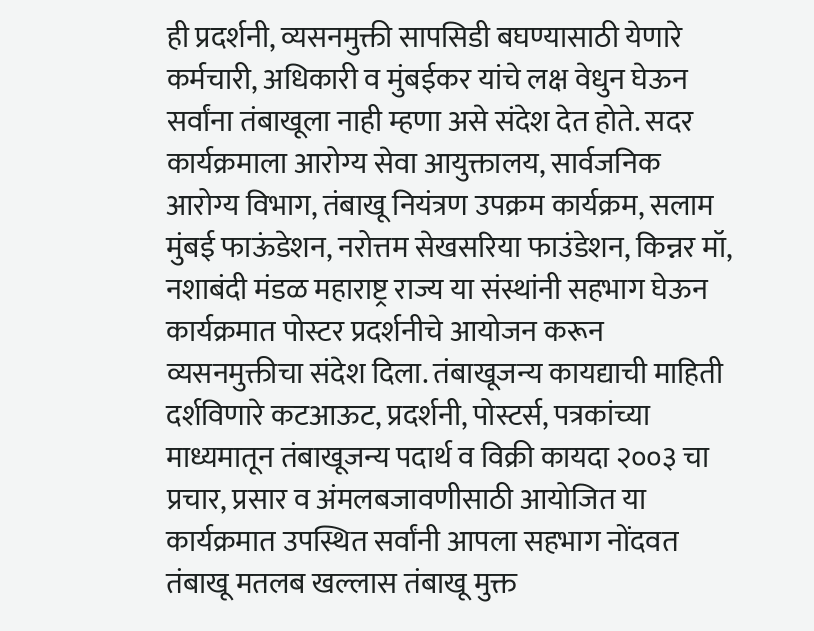ही प्रदर्शनी, व्यसनमुक्ती सापसिडी बघण्यासाठी येणारे कर्मचारी, अधिकारी व मुंबईकर यांचे लक्ष वेधुन घेऊन सर्वांना तंबाखूला नाही म्हणा असे संदेश देत होते. सदर कार्यक्रमाला आरोग्य सेवा आयुक्तालय, सार्वजनिक आरोग्य विभाग, तंबाखू नियंत्रण उपक्रम कार्यक्रम, सलाम मुंबई फाऊंडेशन, नरोत्तम सेखसरिया फाउंडेशन, किन्नर मॉ, नशाबंदी मंडळ महाराष्ट्र राज्य या संस्थांनी सहभाग घेऊन कार्यक्रमात पोस्टर प्रदर्शनीचे आयोजन करून व्यसनमुक्तीचा संदेश दिला. तंबाखूजन्य कायद्याची माहिती दर्शविणारे कटआऊट, प्रदर्शनी, पोस्टर्स, पत्रकांच्या माध्यमातून तंबाखूजन्य पदार्थ व विक्री कायदा २००३ चा प्रचार, प्रसार व अंमलबजावणीसाठी आयोजित या कार्यक्रमात उपस्थित सर्वांनी आपला सहभाग नोंदवत तंबाखू मतलब खल्लास तंबाखू मुक्त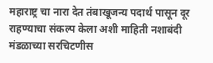महाराष्ट्र चा नारा देत तंबाखूजन्य पदार्थ पासून दूर राहण्याचा संकल्प केला अशी माहिती नशाबंदी मंडळाच्या सरचिटणीस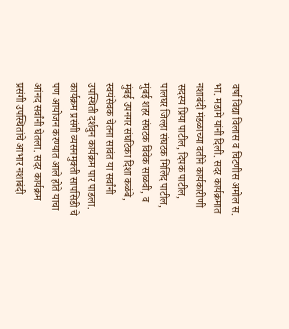वर्षा विद्या विलास व चिटणीस अमोल स. भा. मडामे यांनी दिली. सदर कार्यक्रमात नशाबंदी मंडळाच्या वतीने कार्यकारीणी सदस्य प्रिया पाटील, दिपक पाटील, पालघर जिल्हा संघटक मिलिंद पाटील, मुंबई शहर संघटक विवेक साळवी, व मुंबई उपनगर संघटिका दिशा कळंबे, स्वयंसेवक चेतना सावंत या सर्वांनी उपस्थिती दर्शवुन कार्यक्रम पार पाडला. कार्यक्रम प्रसंगी व्यसनमुक्ती सापसिडी चे पण आयोजन करण्यात आले होते याचा आंनद सर्वांनी घेतला. सदर कार्यक्रम प्रसंगी उपस्थितांचे आभार नशाबंदी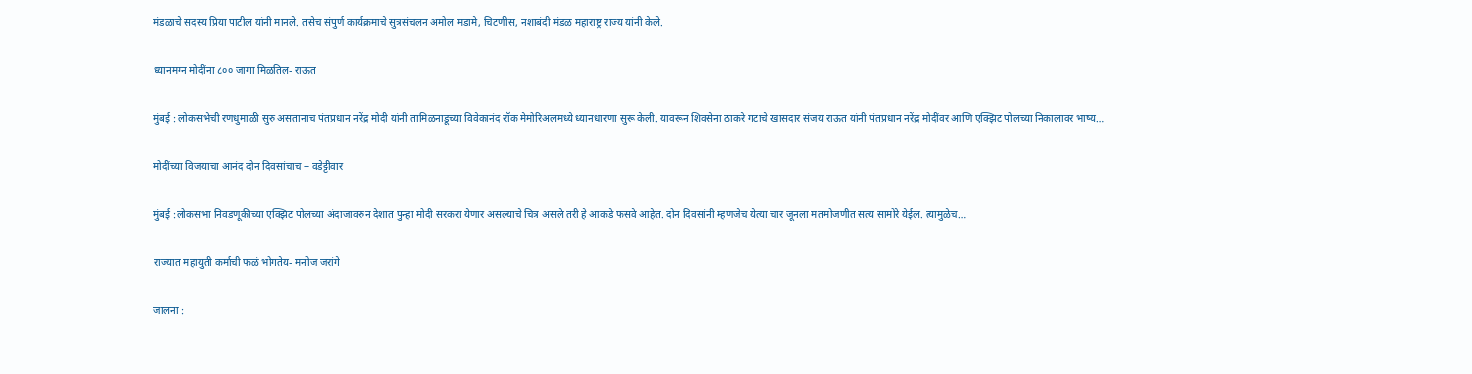मंडळाचे सदस्य प्रिया पाटील यांनी मानले. तसेच संपुर्ण कार्यक्रमाचे सुत्रसंचलन अमोल मडामे, चिटणीस, नशाबंदी मंडळ महाराष्ट्र राज्य यांनी केले.

ध्यानमग्न मोदींना ८०० जागा मिळतिल- राऊत

मुंबई : लोकसभेची रणधुमाळी सुरु असतानाच पंतप्रधान नरेंद्र मोदी यांनी तामिळनाडूच्या विवेकानंद रॉक मेमोरिअलमध्ये ध्यानधारणा सुरू केली. यावरून शिवसेना ठाकरे गटाचे खासदार संजय राऊत यांनी पंतप्रधान नरेंद्र मोदींवर आणि एक्झिट पोलच्या निकालावर भाष्य…

मोदींच्या विजयाचा आनंद दोन दिवसांचाच – वडेट्टीवार

मुंबई :लोकसभा निवडणूकीच्या एक्झिट पोलच्या अंदाजावरुन देशात पुन्हा मोदी सरकरा येणार असल्याचे चित्र असले तरी हे आकडे फसवे आहेत. दोन दिवसांनी म्हणजेच येत्या चार जूनला मतमोजणीत सत्य सामोरे येईल. त्यामुळेच…

राज्यात महायुती कर्माची फळं भोगतेय- मनोज जरांगे

जालना :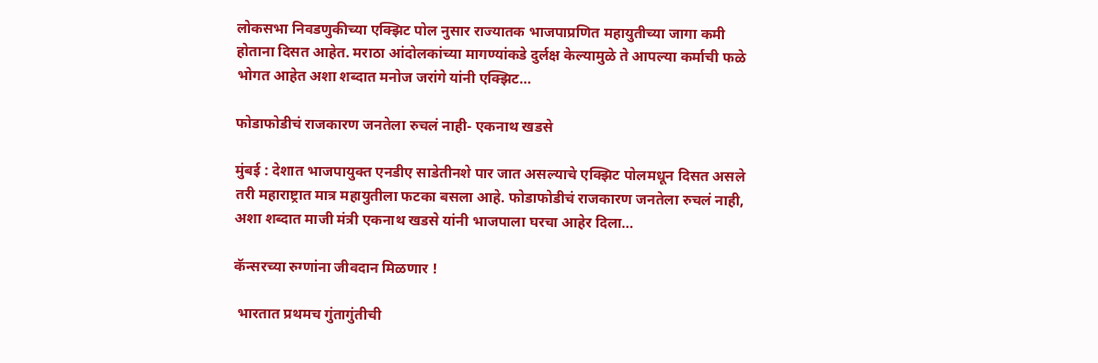लोकसभा निवडणुकीच्या एक्झिट पोल नुसार राज्यातक भाजपाप्रणित महायुतीच्या जागा कमी होताना दिसत आहेत. मराठा आंदोलकांच्या मागण्यांकडे दुर्लक्ष केल्यामुळे ते आपल्या कर्माची फळे भोगत आहेत अशा शब्दात मनोज जरांगे यांनी एक्झिट…

फोडाफोडीचं राजकारण जनतेला रुचलं नाही- एकनाथ खडसे

मुंबई : देशात भाजपायुक्त एनडीए साडेतीनशे पार जात असल्याचे एक्झिट पोलमधून दिसत असले तरी महाराष्ट्रात मात्र महायुतीला फटका बसला आहे. फोडाफोडीचं राजकारण जनतेला रुचलं नाही, अशा शब्दात माजी मंत्री एकनाथ खडसे यांनी भाजपाला घरचा आहेर दिला…

कॅन्सरच्या रुग्णांना जीवदान मिळणार !

 भारतात प्रथमच गुंतागुंतीची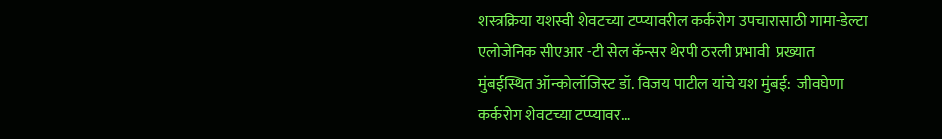शस्त्रक्रिया यशस्वी शेवटच्या टप्प्यावरील कर्करोग उपचारासाठी गामा-डेल्टा एलोजेनिक सीएआर -टी सेल कॅन्सर थेरपी ठरली प्रभावी  प्रख्यात मुंबईस्थित ऑन्कोलॉजिस्ट डॉ. विजय पाटील यांचे यश मुंबई:  जीवघेणा कर्करोग शेवटच्या टप्प्यावर…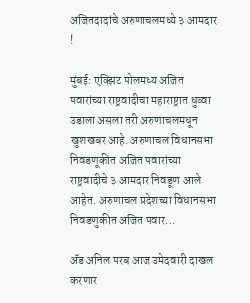अजितदादांचे अरुणाचलमध्ये ३ आमदार !

मुंबई: एक्झिट पोलमध्य अजित पवारांच्या राष्ट्रवादीचा महाराष्ट्रात धुव्वा उडाला असला तरी अरुणाचलमधून खुशखबर आहे. अरुणाचल विधानसभा निवडणूकीत अजित पवारांच्या राष्ट्रवादीचे ३ आमदार निवडूण आले आहेत. अरुणाचल प्रदेशच्या विधानसभा निवडणुकीत अजित पवार…

ॲड अनिल परब आज उमेदवारी दाखल करणार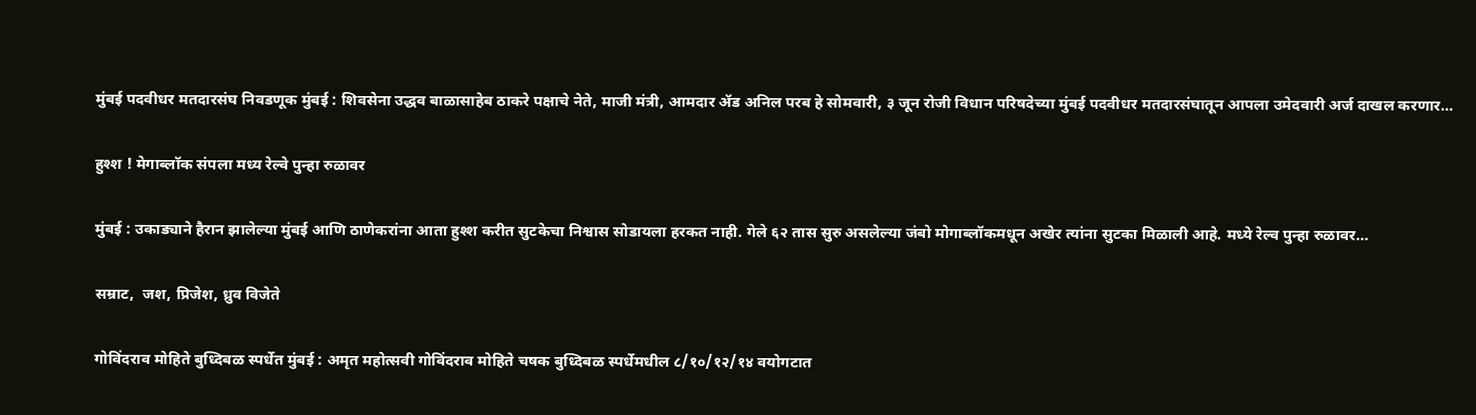मुंबई पदवीधर मतदारसंघ निवडणूक मुंबई : शिवसेना उद्धव बाळासाहेब ठाकरे पक्षाचे नेते, माजी मंत्री, आमदार ॲड अनिल परब हे सोमवारी, ३ जून रोजी विधान परिषदेच्या मुंबई पदवीधर मतदारसंघातून आपला उमेदवारी अर्ज दाखल करणार…

हुश्श ! मेगाब्लॉक संपला मध्य रेल्वे पुन्हा रुळावर

मुंबई : उकाड्याने हैरान झालेल्या मुंबई आणि ठाणेकरांना आता हुश्श करीत सुटकेचा निश्वास सोडायला हरकत नाही. गेले ६२ तास सुरु असलेल्या जंबो मोगाब्लॉकमधून अखेर त्यांना सुटका मिळाली आहे. मध्ये रेल्व पुन्हा रुळावर…

सम्राट,  जश, प्रिजेश, ध्रुव विजेते

गोविंदराव मोहिते बुध्दिबळ स्पर्धेत मुंबई : अमृत महोत्सवी गोविंदराव मोहिते चषक बुध्दिबळ स्पर्धेमधील ८/१०/१२/१४ वयोगटात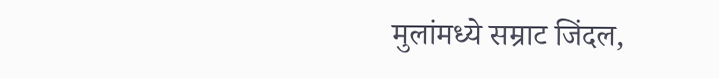मुलांमध्ये सम्राट जिंदल,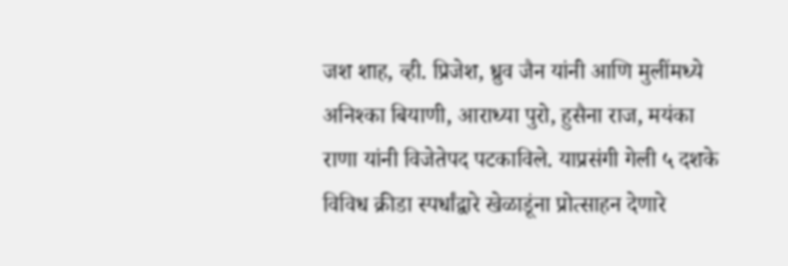जश शाह, व्ही. प्रिजेश, ध्रुव जैन यांनी आणि मुलींमध्ये अनिश्का बियाणी, आराध्या पुरो, हुसैना राज, मयंका राणा यांनी विजेतेपद पटकाविले. याप्रसंगी गेली ५ दशके विविध क्रीडा स्पर्धांद्वारे खेळाडूंना प्रोत्साहन देणारे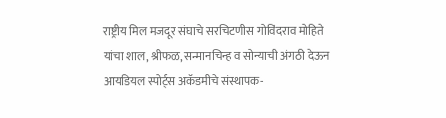राष्ट्रीय मिल मजदूर संघाचे सरचिटणीस गोविंदराव मोहिते यांचा शाल, श्रीफळ, सन्मानचिन्ह व सोन्याची अंगठी देऊन आयडियल स्पोर्ट्स अकॅडमीचे संस्थापक-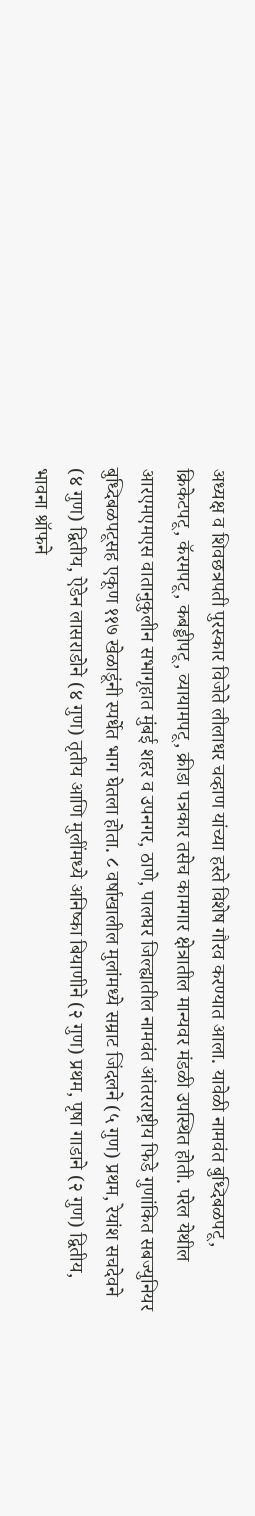अध्यक्ष व शिवछत्रपती पुरस्कार विजेते लीलाधर चव्हाण यांच्या हस्ते विशेष गौरव करण्यात आला. यावेळी नामवंत बुध्दिबळपटू, क्रिकेटपटू, कॅरमपटू, कबड्डीपटू, व्यायामपटू, क्रीडा पत्रकार तसेच कामगार क्षेत्रातील मान्यवर मंडळी उपस्थित होती. परेल येथील आरएमएमएस वातानुकुलीन सभागृहात मुंबई शहर व उपनगर, ठाणे, पालघर जिल्ह्यातील नामवंत आंतरराष्ट्रीय फिडे गुणांकित सबज्युनियर बुध्दिबळपटूसह एकूण ११७ खेळाडूंनी स्पर्धेत भाग घेतला होता. ८ वर्षाखालील मुलांमध्ये सम्राट जिंदलने (५ गुण) प्रथम, रेयांश सचदेवने (४ गुण) द्वितीय, ऐडेन लासराडोने (४ गुण) तृतीय आणि मुलींमध्ये अनिष्का बियाणीने (२ गुण) प्रथम, पृषा गाडाने (२ गुण) द्वितीय, भावना श्रॉफने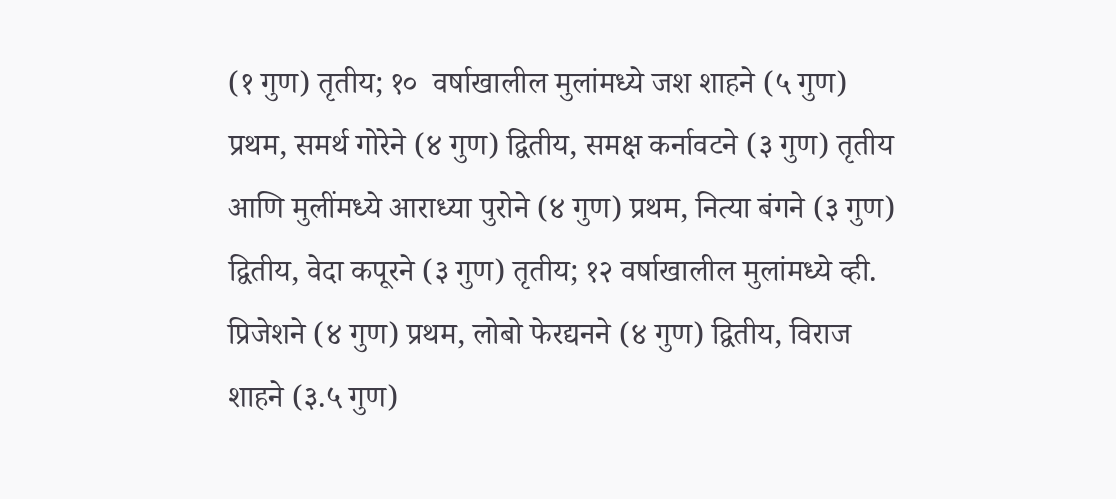(१ गुण) तृतीय; १०  वर्षाखालील मुलांमध्ये जश शाहने (५ गुण) प्रथम, समर्थ गोरेने (४ गुण) द्वितीय, समक्ष कर्नावटने (३ गुण) तृतीय आणि मुलींमध्ये आराध्या पुरोने (४ गुण) प्रथम, नित्या बंगने (३ गुण) द्वितीय, वेदा कपूरने (३ गुण) तृतीय; १२ वर्षाखालील मुलांमध्ये व्ही. प्रिजेशने (४ गुण) प्रथम, लोबो फेरद्यनने (४ गुण) द्वितीय, विराज शाहने (३.५ गुण)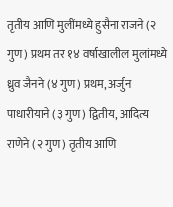तृतीय आणि मुलींमध्ये हुसैना राजने (२ गुण) प्रथम तर १४ वर्षाखालील मुलांमध्ये ध्रुव जैनने (४ गुण) प्रथम, अर्जुन पाधारीयाने (३ गुण) द्वितीय, आदित्य राणेने (२ गुण) तृतीय आणि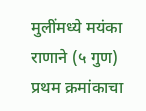मुलींमध्ये मयंका राणाने (५ गुण) प्रथम क्रमांकाचा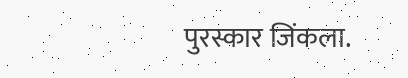पुरस्कार जिंकला.